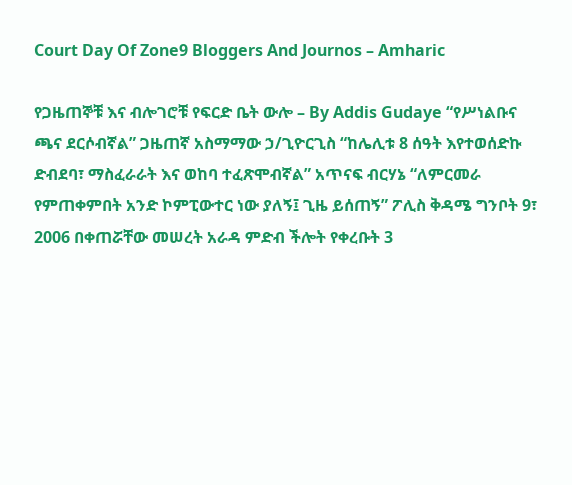Court Day Of Zone9 Bloggers And Journos – Amharic

የጋዜጠኞቹ እና ብሎገሮቹ የፍርድ ቤት ውሎ – By Addis Gudaye “የሥነልቡና ጫና ደርሶብኛል” ጋዜጠኛ አስማማው ኃ/ጊዮርጊስ “ከሌሊቱ 8 ሰዓት እየተወሰድኩ ድብደባ፣ ማስፈራራት እና ወከባ ተፈጽሞብኛል” አጥናፍ ብርሃኔ “ለምርመራ የምጠቀምበት አንድ ኮምፒውተር ነው ያለኝ፤ ጊዜ ይሰጠኝ” ፖሊስ ቅዳሜ ግንቦት 9፣ 2006 በቀጠሯቸው መሠረት አራዳ ምድብ ችሎት የቀረቡት 3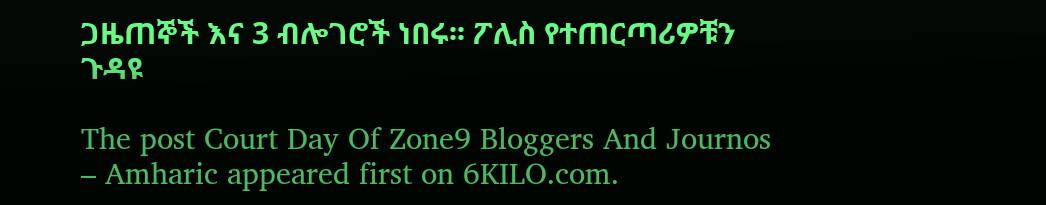ጋዜጠኞች እና 3 ብሎገሮች ነበሩ፡፡ ፖሊስ የተጠርጣሪዎቹን ጉዳዩ

The post Court Day Of Zone9 Bloggers And Journos – Amharic appeared first on 6KILO.com.